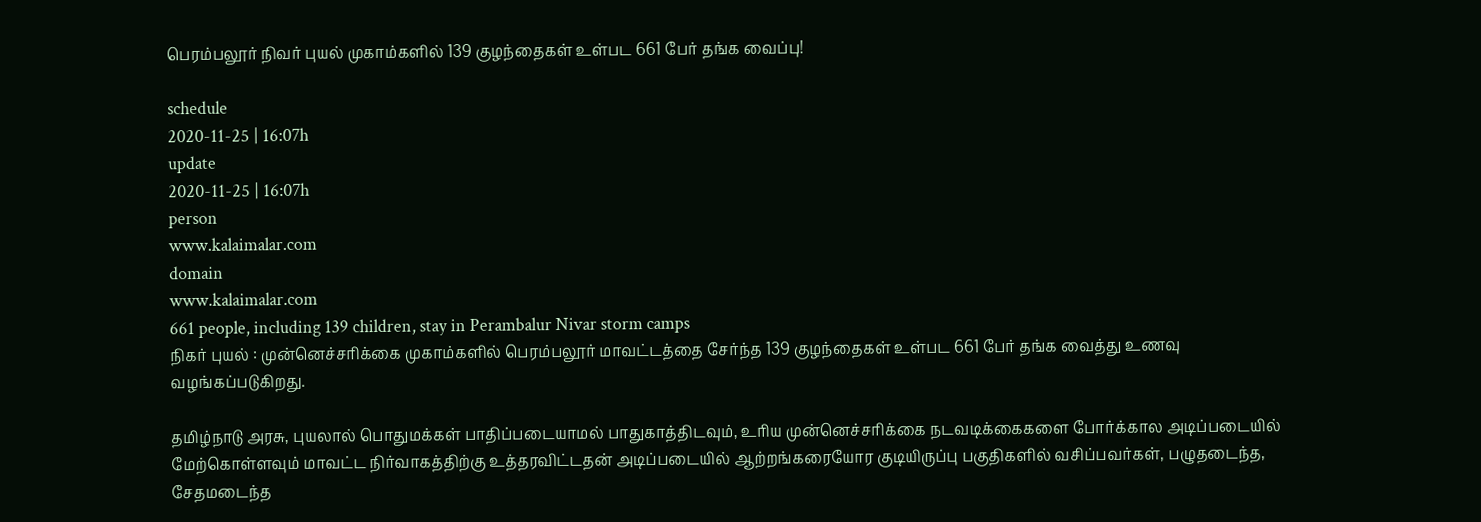பெரம்பலூர் நிவர் புயல் முகாம்களில் 139 குழந்தைகள் உள்பட 661 பேர் தங்க வைப்பு!

schedule
2020-11-25 | 16:07h
update
2020-11-25 | 16:07h
person
www.kalaimalar.com
domain
www.kalaimalar.com
661 people, including 139 children, stay in Perambalur Nivar storm camps
நிகர் புயல் : முன்னெச்சரிக்கை முகாம்களில் பெரம்பலூர் மாவட்டத்தை சேர்ந்த 139 குழந்தைகள் உள்பட 661 பேர் தங்க வைத்து உணவு வழங்கப்படுகிறது.

தமிழ்நாடு அரசு, புயலால் பொதுமக்கள் பாதிப்படையாமல் பாதுகாத்திடவும், உரிய முன்னெச்சரிக்கை நடவடிக்கைகளை போர்க்கால அடிப்படையில் மேற்கொள்ளவும் மாவட்ட நிர்வாகத்திற்கு உத்தரவிட்டதன் அடிப்படையில் ஆற்றங்கரையோர குடியிருப்பு பகுதிகளில் வசிப்பவர்கள், பழுதடைந்த, சேதமடைந்த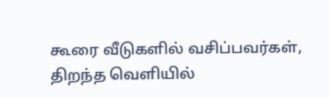கூரை வீடுகளில் வசிப்பவர்கள், திறந்த வெளியில்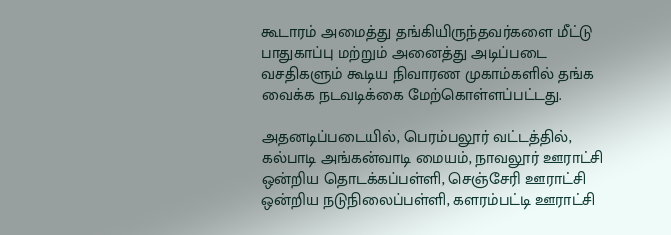கூடாரம் அமைத்து தங்கியிருந்தவர்களை மீட்டு பாதுகாப்பு மற்றும் அனைத்து அடிப்படை வசதிகளும் கூடிய நிவாரண முகாம்களில் தங்க வைக்க நடவடிக்கை மேற்கொள்ளப்பட்டது.

அதனடிப்படையில், பெரம்பலூர் வட்டத்தில், கல்பாடி அங்கன்வாடி மையம், நாவலூர் ஊராட்சி ஒன்றிய தொடக்கப்பள்ளி, செஞ்சேரி ஊராட்சி ஒன்றிய நடுநிலைப்பள்ளி, களரம்பட்டி ஊராட்சி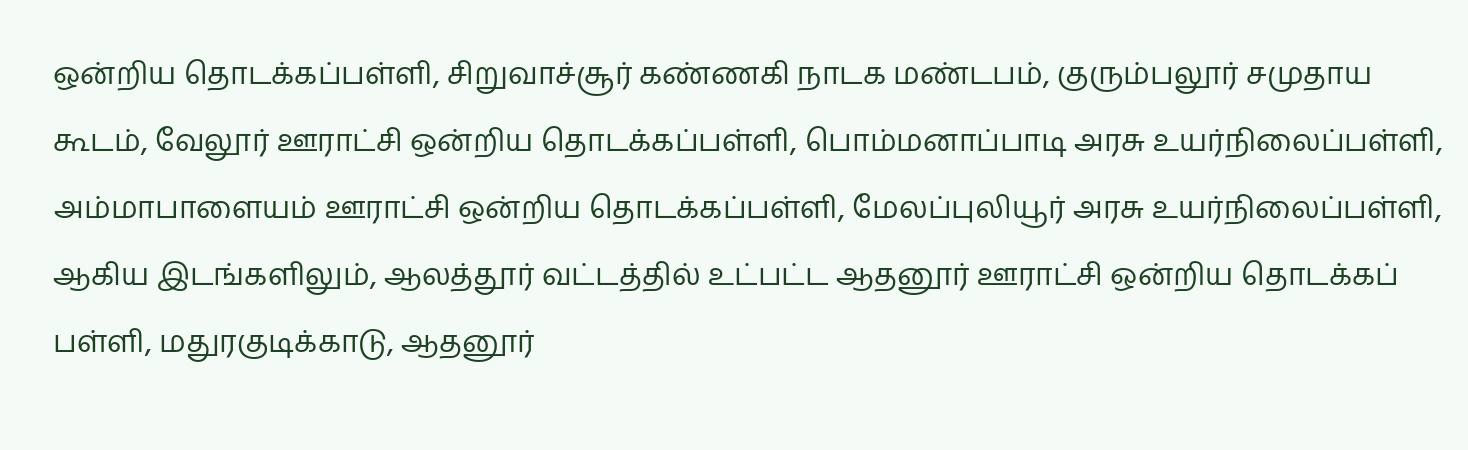ஒன்றிய தொடக்கப்பள்ளி, சிறுவாச்சூர் கண்ணகி நாடக மண்டபம், குரும்பலூர் சமுதாய கூடம், வேலூர் ஊராட்சி ஒன்றிய தொடக்கப்பள்ளி, பொம்மனாப்பாடி அரசு உயர்நிலைப்பள்ளி, அம்மாபாளையம் ஊராட்சி ஒன்றிய தொடக்கப்பள்ளி, மேலப்புலியூர் அரசு உயர்நிலைப்பள்ளி, ஆகிய இடங்களிலும், ஆலத்தூர் வட்டத்தில் உட்பட்ட ஆதனூர் ஊராட்சி ஒன்றிய தொடக்கப் பள்ளி, மதுரகுடிக்காடு, ஆதனூர்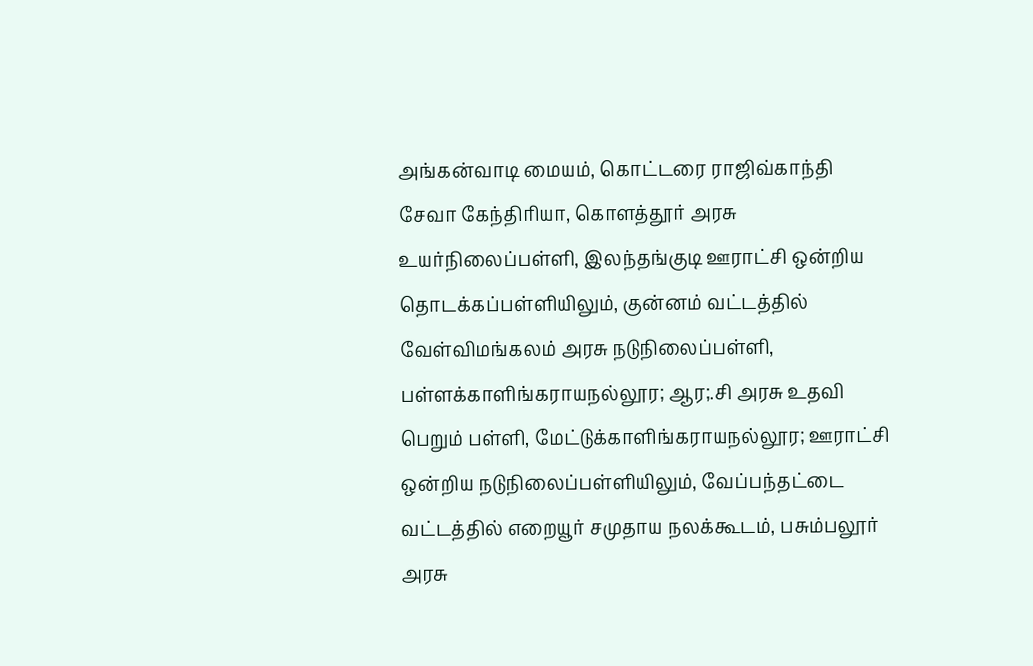அங்கன்வாடி மையம், கொட்டரை ராஜிவ்காந்தி சேவா கேந்திரியா, கொளத்தூர் அரசு உயர்நிலைப்பள்ளி, இலந்தங்குடி ஊராட்சி ஒன்றிய தொடக்கப்பள்ளியிலும், குன்னம் வட்டத்தில் வேள்விமங்கலம் அரசு நடுநிலைப்பள்ளி, பள்ளக்காளிங்கராயநல்லூர; ஆர;.சி அரசு உதவி பெறும் பள்ளி, மேட்டுக்காளிங்கராயநல்லூர; ஊராட்சி ஒன்றிய நடுநிலைப்பள்ளியிலும், வேப்பந்தட்டை வட்டத்தில் எறையூர் சமுதாய நலக்கூடம், பசும்பலூர் அரசு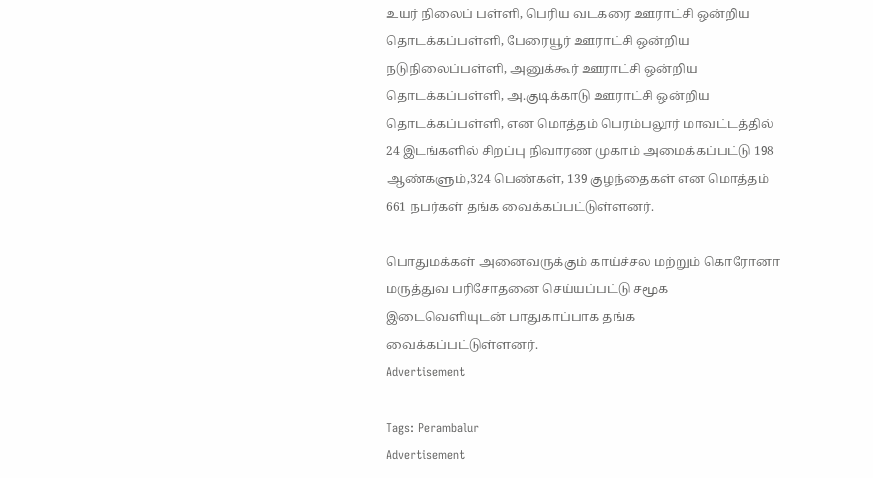உயர் நிலைப் பள்ளி, பெரிய வடகரை ஊராட்சி ஒன்றிய தொடக்கப்பள்ளி, பேரையூர் ஊராட்சி ஒன்றிய நடுநிலைப்பள்ளி, அனுக்கூர் ஊராட்சி ஒன்றிய தொடக்கப்பள்ளி, அ.குடிக்காடு ஊராட்சி ஒன்றிய தொடக்கப்பள்ளி, என மொத்தம் பெரம்பலூர் மாவட்டத்தில் 24 இடங்களில் சிறப்பு நிவாரண முகாம் அமைக்கப்பட்டு 198 ஆண்களும்,324 பெண்கள், 139 குழந்தைகள் என மொத்தம் 661 நபர்கள் தங்க வைக்கப்பட்டுள்ளனர்.

பொதுமக்கள் அனைவருக்கும் காய்ச்சல மற்றும் கொரோனா மருத்துவ பரிசோதனை செய்யப்பட்டு சமூக இடைவெளியுடன் பாதுகாப்பாக தங்க வைக்கப்பட்டுள்ளனர்.
Advertisement

Tags: Perambalur
Advertisement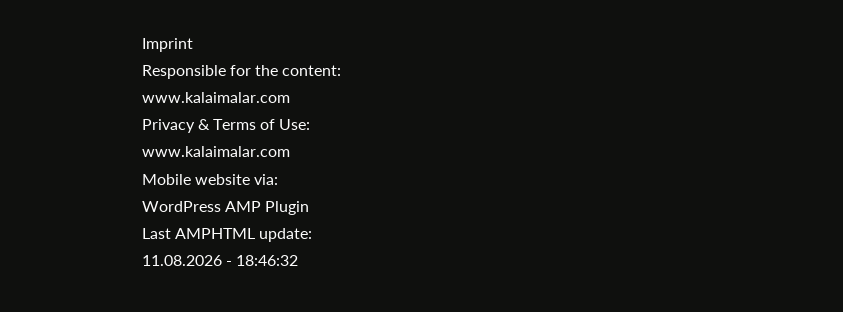Imprint
Responsible for the content:
www.kalaimalar.com
Privacy & Terms of Use:
www.kalaimalar.com
Mobile website via:
WordPress AMP Plugin
Last AMPHTML update:
11.08.2026 - 18:46:32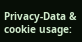Privacy-Data & cookie usage: